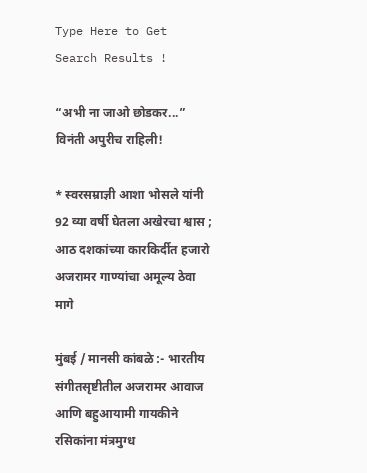Type Here to Get Search Results !

“अभी ना जाओ छोडकर...” विनंती अपुरीच राहिली!

* स्वरसम्राज्ञी आशा भोसले यांनी 92 व्या वर्षी घेतला अखेरचा श्वास ; आठ दशकांच्या कारकिर्दीत हजारो अजरामर गाण्यांचा अमूल्य ठेवा मागे

मुंबई / मानसी कांबळे :- भारतीय संगीतसृष्टीतील अजरामर आवाज आणि बहुआयामी गायकीने रसिकांना मंत्रमुग्ध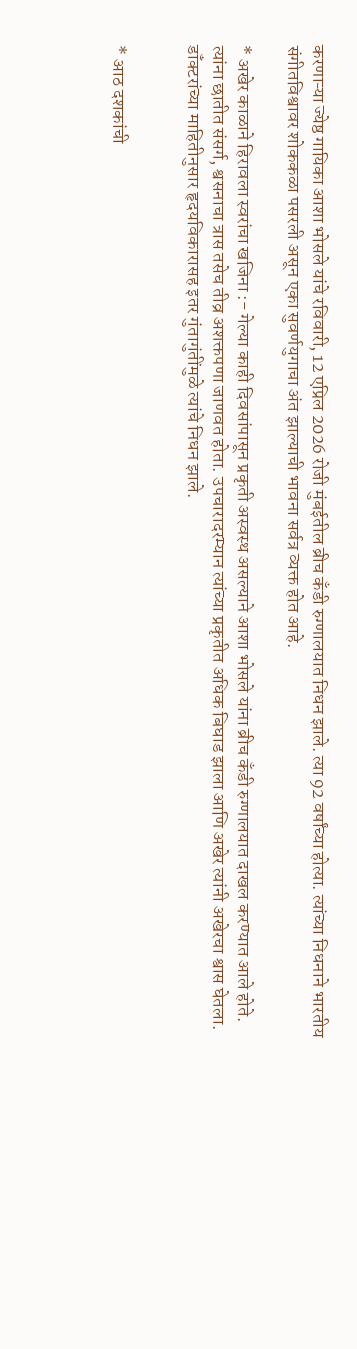करणाऱ्या ज्येष्ठ गायिका आशा भोसले यांचे रविवारी, 12 एप्रिल 2026 रोजी मुंबईतील ब्रीच कँडी रुग्णालयात निधन झाले. त्या 92 वर्षांच्या होत्या. त्यांच्या निधनाने भारतीय संगीतविश्वावर शोककळा पसरली असून एका सुवर्णयुगाचा अंत झाल्याची भावना सर्वत्र व्यक्त होत आहे.

* अखेर काळाने हिरावला स्वरांचा खजिना :- गेल्या काही दिवसांपासून प्रकृती अस्वस्थ असल्याने आशा भोसले यांना ब्रीच कँडी रुग्णालयात दाखल करण्यात आले होते. त्यांना छातीत संसर्ग, श्वसनाचा त्रास तसेच तीव्र अशक्तपणा जाणवत होता. उपचारादरम्यान त्यांच्या प्रकृतीत अधिक बिघाड झाला आणि अखेर त्यांनी अखेरचा श्वास घेतला. डॉंक्टरांच्या माहितीनुसार हृदयविकारासह इतर गुंतागुंतींमुळे त्यांचे निधन झाले.


* आठ दशकांची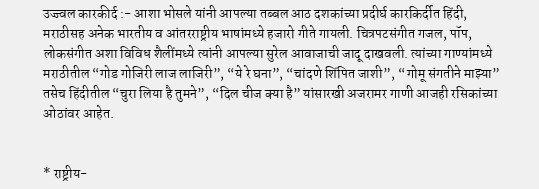उज्ज्वल कारकीर्द :- आशा भोसले यांनी आपल्या तब्बल आठ दशकांच्या प्रदीर्घ कारकिर्दीत हिंदी, मराठीसह अनेक भारतीय व आंतरराष्ट्रीय भाषांमध्ये हजारो गीते गायली. चित्रपटसंगीत गजल, पॉप, लोकसंगीत अशा विविध शैलींमध्ये त्यांनी आपल्या सुरेल आवाजाची जादू दाखवली. त्यांच्या गाण्यांमध्ये मराठीतील “गोड गोजिरी लाज लाजिरी”, “ये रे घना”, “चांदणे शिंपित जाशी”, “गोमू संगतीने माझ्या” तसेच हिंदीतील “चुरा लिया है तुमने”, “दिल चीज क्या है” यांसारखी अजरामर गाणी आजही रसिकांच्या ओठांवर आहेत.


* राष्ट्रीय-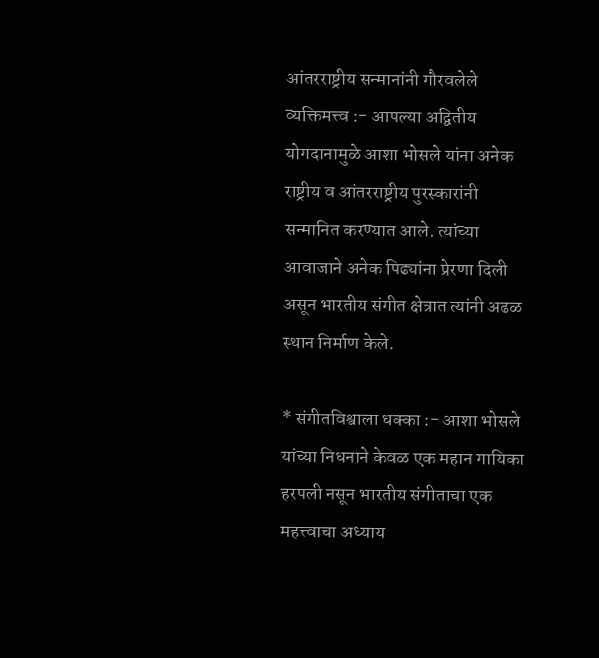आंतरराष्ट्रीय सन्मानांनी गौरवलेले व्यक्तिमत्त्व :- आपल्या अद्वितीय योगदानामुळे आशा भोसले यांना अनेक राष्ट्रीय व आंतरराष्ट्रीय पुरस्कारांनी सन्मानित करण्यात आले. त्यांच्या आवाजाने अनेक पिढ्यांना प्रेरणा दिली असून भारतीय संगीत क्षेत्रात त्यांनी अढळ स्थान निर्माण केले.

* संगीतविश्वाला धक्का :- आशा भोसले यांच्या निधनाने केवळ एक महान गायिका हरपली नसून भारतीय संगीताचा एक महत्त्वाचा अध्याय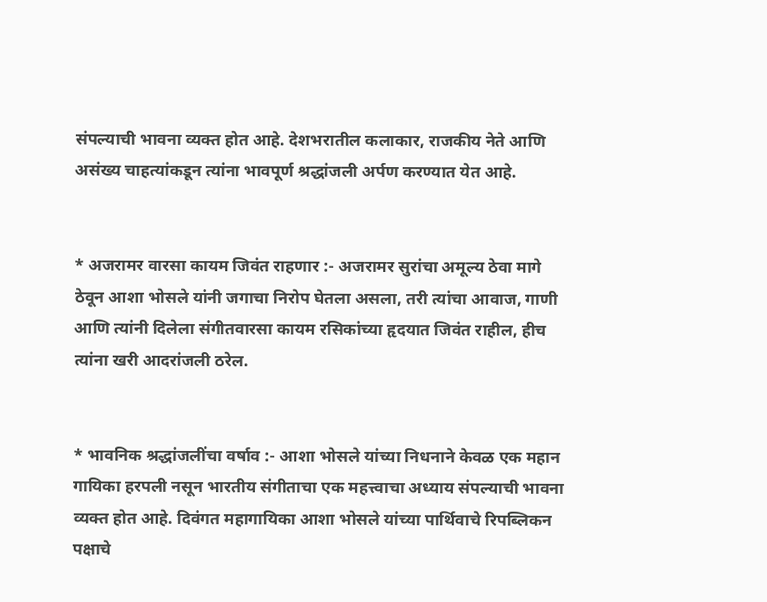संपल्याची भावना व्यक्त होत आहे. देशभरातील कलाकार, राजकीय नेते आणि असंख्य चाहत्यांकडून त्यांना भावपूर्ण श्रद्धांजली अर्पण करण्यात येत आहे.


* अजरामर वारसा कायम जिवंत राहणार :- अजरामर सुरांचा अमूल्य ठेवा मागे ठेवून आशा भोसले यांनी जगाचा निरोप घेतला असला, तरी त्यांचा आवाज, गाणी आणि त्यांनी दिलेला संगीतवारसा कायम रसिकांच्या हृदयात जिवंत राहील, हीच त्यांना खरी आदरांजली ठरेल.


* भावनिक श्रद्धांजलींचा वर्षाव :- आशा भोसले यांच्या निधनाने केवळ एक महान गायिका हरपली नसून भारतीय संगीताचा एक महत्त्वाचा अध्याय संपल्याची भावना व्यक्त होत आहे. दिवंगत महागायिका आशा भोसले यांच्या पार्थिवाचे रिपब्लिकन पक्षाचे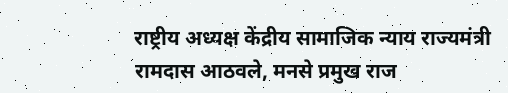राष्ट्रीय अध्यक्ष केंद्रीय सामाजिक न्याय राज्यमंत्री रामदास आठवले, मनसे प्रमुख राज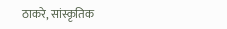ठाकरे, सांस्कृतिक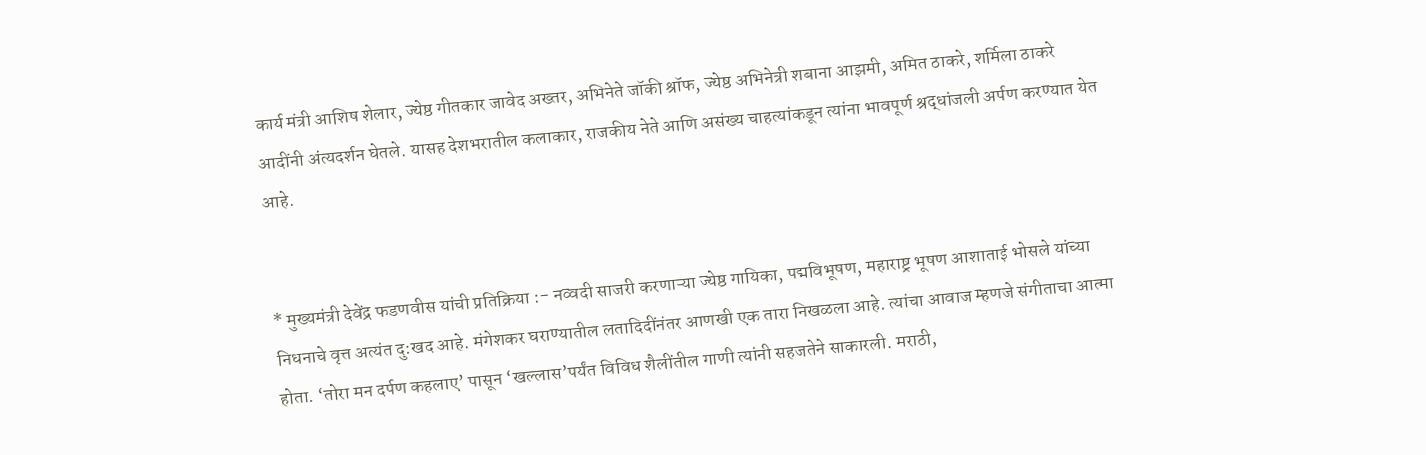कार्य मंत्री आशिष शेलार, ज्येष्ठ गीतकार जावेद अख्तर, अभिनेते जॉकी श्रॉफ, ज्येष्ठ अभिनेत्री शबाना आझमी, अमित ठाकरे, शर्मिला ठाकरे आदींनी अंत्यदर्शन घेतले. यासह देशभरातील कलाकार, राजकीय नेते आणि असंख्य चाहत्यांकडून त्यांना भावपूर्ण श्रद्धांजली अर्पण करण्यात येत आहे.


* मुख्यमंत्री देवेंद्र फडणवीस यांची प्रतिक्रिया :- नव्वदी साजरी करणाऱ्या ज्येष्ठ गायिका, पद्मविभूषण, महाराष्ट्र भूषण आशाताई भोसले यांच्या निधनाचे वृत्त अत्यंत दु:खद आहे. मंगेशकर घराण्यातील लतादिदींनंतर आणखी एक तारा निखळला आहे. त्यांचा आवाज म्हणजे संगीताचा आत्मा होता. ‘तोरा मन दर्पण कहलाए’ पासून ‘खल्लास’पर्यंत विविध शैलींतील गाणी त्यांनी सहजतेने साकारली. मराठी,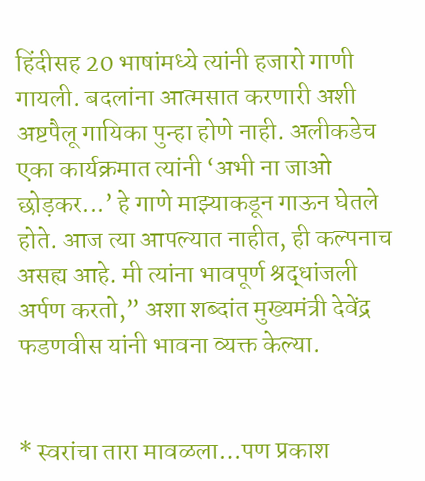हिंदीसह 20 भाषांमध्ये त्यांनी हजारो गाणी गायली. बदलांना आत्मसात करणारी अशी अष्टपैलू गायिका पुन्हा होणे नाही. अलीकडेच एका कार्यक्रमात त्यांनी ‘अभी ना जाओ छोड़कर...’ हे गाणे माझ्याकडून गाऊन घेतले होते. आज त्या आपल्यात नाहीत, ही कल्पनाच असह्य आहे. मी त्यांना भावपूर्ण श्रद्धांजली अर्पण करतो,” अशा शब्दांत मुख्यमंत्री देवेंद्र फडणवीस यांनी भावना व्यक्त केल्या.


* स्वरांचा तारा मावळला…पण प्रकाश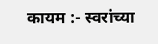कायम :- स्वरांच्या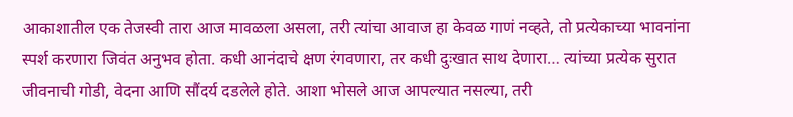आकाशातील एक तेजस्वी तारा आज मावळला असला, तरी त्यांचा आवाज हा केवळ गाणं नव्हते, तो प्रत्येकाच्या भावनांना स्पर्श करणारा जिवंत अनुभव होता. कधी आनंदाचे क्षण रंगवणारा, तर कधी दुःखात साथ देणारा… त्यांच्या प्रत्येक सुरात जीवनाची गोडी, वेदना आणि सौंदर्य दडलेले होते. आशा भोसले आज आपल्यात नसल्या, तरी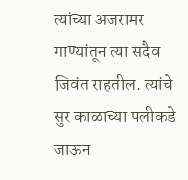त्यांच्या अजरामर गाण्यांतून त्या सदैव जिवंत राहतील. त्यांचे सुर काळाच्या पलीकडे जाऊन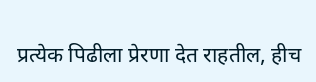प्रत्येक पिढीला प्रेरणा देत राहतील, हीच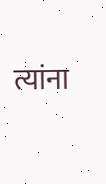त्यांना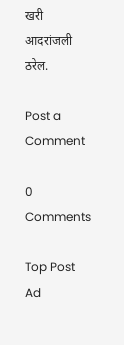खरी आदरांजली ठरेल.

Post a Comment

0 Comments

Top Post Ad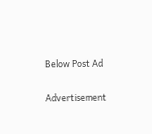Below Post Ad

Advertisement